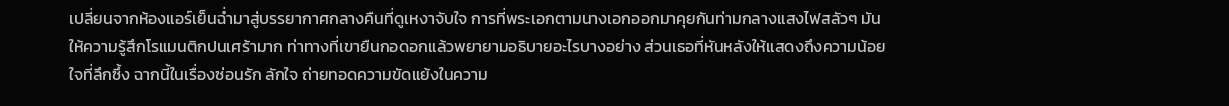เปลี่ยนจากห้องแอร์เย็นฉ่ำมาสู่บรรยากาศกลางคืนที่ดูเหงาจับใจ การที่พระเอกตามนางเอกออกมาคุยกันท่ามกลางแสงไฟสลัวๆ มันให้ความรู้สึกโรแมนติกปนเศร้ามาก ท่าทางที่เขายืนกอดอกแล้วพยายามอธิบายอะไรบางอย่าง ส่วนเธอที่หันหลังให้แสดงถึงความน้อยใจที่ลึกซึ้ง ฉากนี้ในเรื่องซ่อนรัก ลักใจ ถ่ายทอดความขัดแย้งในความ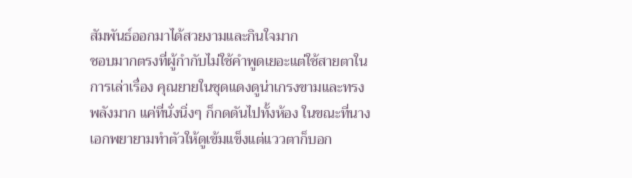สัมพันธ์ออกมาได้สวยงามและกินใจมาก
ชอบมากตรงที่ผู้กำกับไม่ใช้คำพูดเยอะแต่ใช้สายตาในการเล่าเรื่อง คุณยายในชุดแดงดูน่าเกรงขามและทรงพลังมาก แค่ที่นั่งนิ่งๆ ก็กดดันไปทั้งห้อง ในขณะที่นางเอกพยายามทำตัวให้ดูเข้มแข็งแต่แววตาก็บอก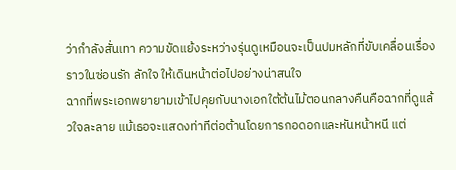ว่ากำลังสั่นเทา ความขัดแย้งระหว่างรุ่นดูเหมือนจะเป็นปมหลักที่ขับเคลื่อนเรื่องราวในซ่อนรัก ลักใจ ให้เดินหน้าต่อไปอย่างน่าสนใจ
ฉากที่พระเอกพยายามเข้าไปคุยกับนางเอกใต้ต้นไม้ตอนกลางคืนคือฉากที่ดูแล้วใจละลาย แม้เธอจะแสดงท่าทีต่อต้านโดยการกอดอกและหันหน้าหนี แต่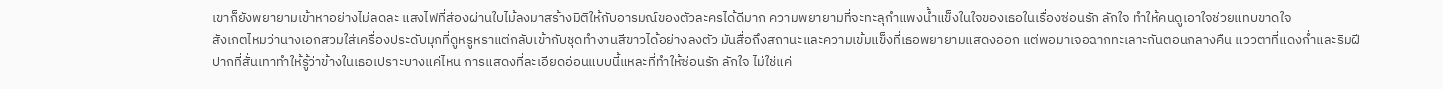เขาก็ยังพยายามเข้าหาอย่างไม่ลดละ แสงไฟที่ส่องผ่านใบไม้ลงมาสร้างมิติให้กับอารมณ์ของตัวละครได้ดีมาก ความพยายามที่จะทะลุกำแพงน้ำแข็งในใจของเธอในเรื่องซ่อนรัก ลักใจ ทำให้คนดูเอาใจช่วยแทบขาดใจ
สังเกตไหมว่านางเอกสวมใส่เครื่องประดับมุกที่ดูหรูหราแต่กลับเข้ากับชุดทำงานสีขาวได้อย่างลงตัว มันสื่อถึงสถานะและความเข้มแข็งที่เธอพยายามแสดงออก แต่พอมาเจอฉากทะเลาะกันตอนกลางคืน แววตาที่แดงก่ำและริมฝีปากที่สั่นเทาทำให้รู้ว่าข้างในเธอเปราะบางแค่ไหน การแสดงที่ละเอียดอ่อนแบบนี้แหละที่ทำให้ซ่อนรัก ลักใจ ไม่ใช่แค่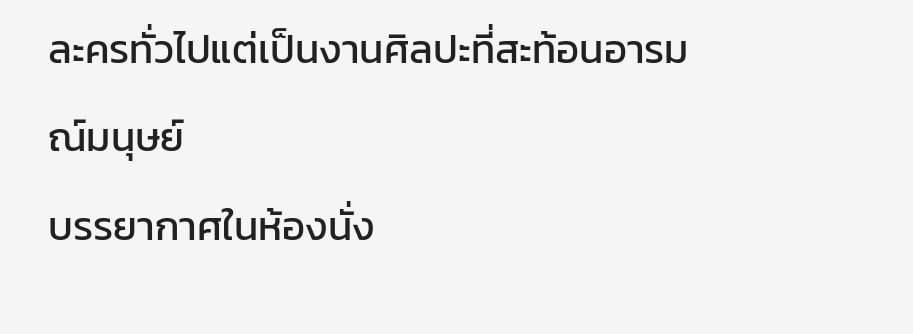ละครทั่วไปแต่เป็นงานศิลปะที่สะท้อนอารมณ์มนุษย์
บรรยากาศในห้องนั่ง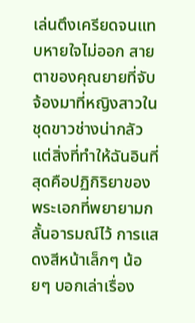เล่นตึงเครียดจนแทบหายใจไม่ออก สายตาของคุณยายที่จับจ้องมาที่หญิงสาวในชุดขาวช่างน่ากลัว แต่สิ่งที่ทำให้ฉันอินที่สุดคือปฏิกิริยาของพระเอกที่พยายามกลั้นอารมณ์ไว้ การแสดงสีหน้าเล็กๆ น้อยๆ บอกเล่าเรื่อง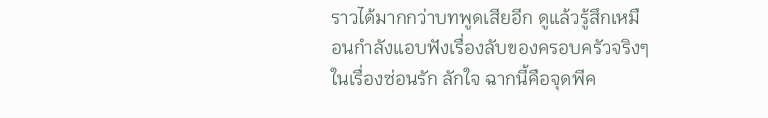ราวได้มากกว่าบทพูดเสียอีก ดูแล้วรู้สึกเหมือนกำลังแอบฟังเรื่องลับของครอบครัวจริงๆ ในเรื่องซ่อนรัก ลักใจ ฉากนี้คือจุดพีค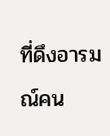ที่ดึงอารมณ์คน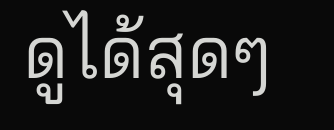ดูได้สุดๆ